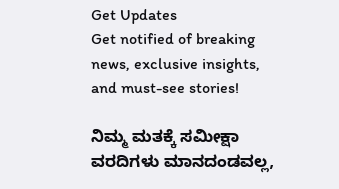Get Updates
Get notified of breaking news, exclusive insights, and must-see stories!

ನಿಮ್ಮ ಮತಕ್ಕೆ ಸಮೀಕ್ಷಾ ವರದಿಗಳು ಮಾನದಂಡವಲ್ಲ,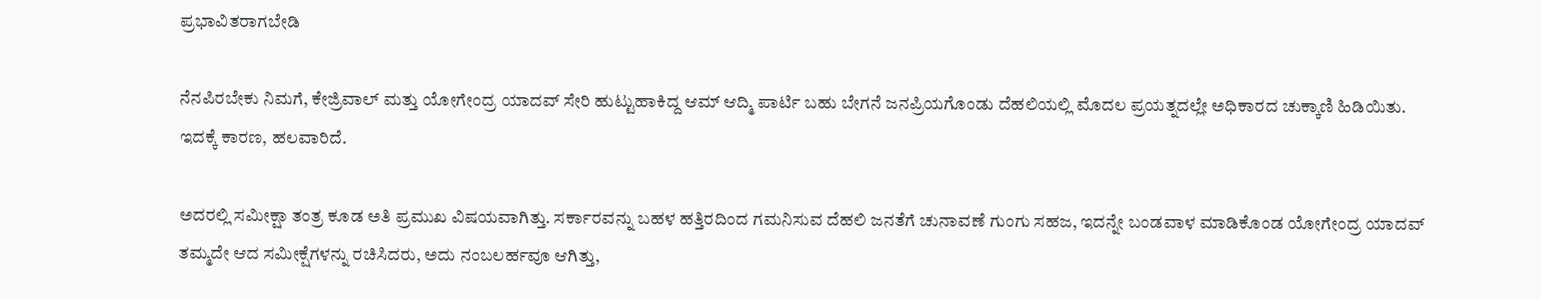ಪ್ರಭಾವಿತರಾಗಬೇಡಿ

ನೆನಪಿರಬೇಕು ನಿಮಗೆ, ಕೇಜ್ರಿವಾಲ್ ಮತ್ತು ಯೋಗೇಂದ್ರ ಯಾದವ್ ಸೇರಿ ಹುಟ್ಟುಹಾಕಿದ್ದ ಆಮ್ ಆದ್ಮಿ ಪಾರ್ಟಿ ಬಹು ಬೇಗನೆ ಜನಪ್ರಿಯಗೊಂಡು ದೆಹಲಿಯಲ್ಲಿ ಮೊದಲ ಪ್ರಯತ್ನದಲ್ಲೇ ಅಧಿಕಾರದ ಚುಕ್ಕಾಣಿ ಹಿಡಿಯಿತು. ಇದಕ್ಕೆ ಕಾರಣ, ಹಲವಾರಿದೆ.

ಅದರಲ್ಲಿ ಸಮೀಕ್ಷಾ ತಂತ್ರ ಕೂಡ ಅತಿ ಪ್ರಮುಖ ವಿಷಯವಾಗಿತ್ತು. ಸರ್ಕಾರವನ್ನು ಬಹಳ ಹತ್ತಿರದಿಂದ ಗಮನಿಸುವ ದೆಹಲಿ ಜನತೆಗೆ ಚುನಾವಣೆ ಗುಂಗು ಸಹಜ, ಇದನ್ನೇ ಬಂಡವಾಳ ಮಾಡಿಕೊಂಡ ಯೋಗೇಂದ್ರ ಯಾದವ್ ತಮ್ಮದೇ ಆದ ಸಮೀಕ್ಷೆಗಳನ್ನು ರಚಿಸಿದರು, ಅದು ನಂಬಲರ್ಹವೂ ಆಗಿತ್ತು,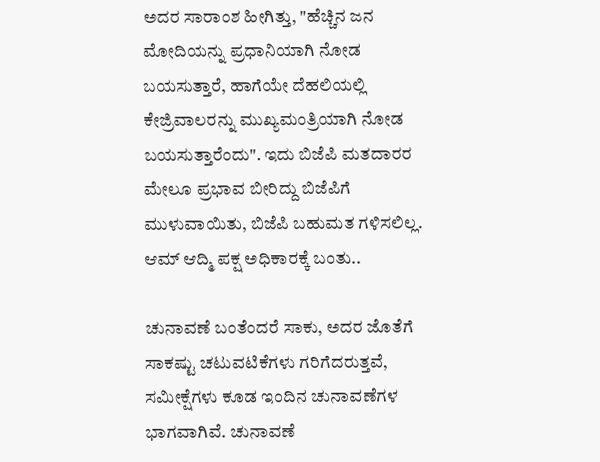ಅದರ ಸಾರಾಂಶ ಹೀಗಿತ್ತು, "ಹೆಚ್ಚಿನ ಜನ ಮೋದಿಯನ್ನು ಪ್ರಧಾನಿಯಾಗಿ ನೋಡ ಬಯಸುತ್ತಾರೆ, ಹಾಗೆಯೇ ದೆಹಲಿಯಲ್ಲಿ ಕೇಜ್ರಿವಾಲರನ್ನು ಮುಖ್ಯಮಂತ್ರಿಯಾಗಿ ನೋಡ ಬಯಸುತ್ತಾರೆಂದು". ಇದು ಬಿಜೆಪಿ ಮತದಾರರ ಮೇಲೂ ಪ್ರಭಾವ ಬೀರಿದ್ದು ಬಿಜೆಪಿಗೆ ಮುಳುವಾಯಿತು, ಬಿಜೆಪಿ ಬಹುಮತ ಗಳಿಸಲಿಲ್ಲ. ಆಮ್ ಆದ್ಮಿ ಪಕ್ಷ ಅಧಿಕಾರಕ್ಕೆ ಬಂತು..

ಚುನಾವಣೆ ಬಂತೆಂದರೆ ಸಾಕು, ಅದರ ಜೊತೆಗೆ ಸಾಕಷ್ಟು ಚಟುವಟಿಕೆಗಳು ಗರಿಗೆದರುತ್ತವೆ, ಸಮೀಕ್ಷೆಗಳು ಕೂಡ ಇಂದಿನ ಚುನಾವಣೆಗಳ ಭಾಗವಾಗಿವೆ. ಚುನಾವಣೆ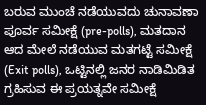ಬರುವ ಮುಂಚೆ ನಡೆಯುವದು ಚುನಾವಣಾ ಪೂರ್ವ ಸಮೀಕ್ಷೆ (pre-polls), ಮತದಾನ ಆದ ಮೇಲೆ ನಡೆಯುವ ಮತಗಟ್ಟೆ ಸಮೀಕ್ಷೆ (Exit polls), ಒಟ್ಟಿನಲ್ಲಿ ಜನರ ನಾಡಿಮಿಡಿತ ಗ್ರಹಿಸುವ ಈ ಪ್ರಯತ್ನವೇ ಸಮೀಕ್ಷೆ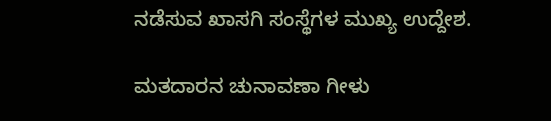ನಡೆಸುವ ಖಾಸಗಿ ಸಂಸ್ಥೆಗಳ ಮುಖ್ಯ ಉದ್ದೇಶ.

ಮತದಾರನ ಚುನಾವಣಾ ಗೀಳು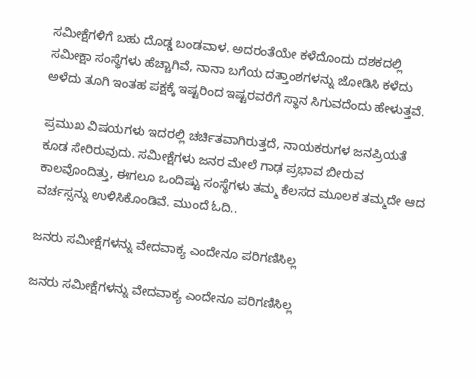ಸಮೀಕ್ಷೆಗಳಿಗೆ ಬಹು ದೊಡ್ಡ ಬಂಡವಾಳ. ಅದರಂತೆಯೇ ಕಳೆದೊಂದು ದಶಕದಲ್ಲಿ ಸಮೀಕ್ಷಾ ಸಂಸ್ಥೆಗಳು ಹೆಚ್ಚಾಗಿವೆ, ನಾನಾ ಬಗೆಯ ದತ್ತಾಂಶಗಳನ್ನು ಜೋಡಿಸಿ ಕಳೆದು ಅಳೆದು ತೂಗಿ ಇಂತಹ ಪಕ್ಷಕ್ಕೆ ಇಷ್ಟರಿಂದ ಇಷ್ಟರವರೆಗೆ ಸ್ಥಾನ ಸಿಗುವದೆಂದು ಹೇಳುತ್ತವೆ.

ಪ್ರಮುಖ ವಿಷಯಗಳು ಇದರಲ್ಲಿ ಚರ್ಚಿತವಾಗಿರುತ್ತದೆ, ನಾಯಕರುಗಳ ಜನಪ್ರಿಯತೆ ಕೂಡ ಸೇರಿರುವುದು. ಸಮೀಕ್ಷೆಗಳು ಜನರ ಮೇಲೆ ಗಾಢ ಪ್ರಭಾವ ಬೀರುವ ಕಾಲವೊಂದಿತ್ತು, ಈಗಲೂ ಒಂದಿಷ್ಟು ಸಂಸ್ಥೆಗಳು ತಮ್ಮ ಕೆಲಸದ ಮೂಲಕ ತಮ್ಮದೇ ಆದ ವರ್ಚಸ್ಸನ್ನು ಉಳಿಸಿಕೊಂಡಿವೆ. ಮುಂದೆ ಓದಿ..

ಜನರು ಸಮೀಕ್ಷೆಗಳನ್ನು ವೇದವಾಕ್ಯ ಎಂದೇನೂ ಪರಿಗಣಿಸಿಲ್ಲ

ಜನರು ಸಮೀಕ್ಷೆಗಳನ್ನು ವೇದವಾಕ್ಯ ಎಂದೇನೂ ಪರಿಗಣಿಸಿಲ್ಲ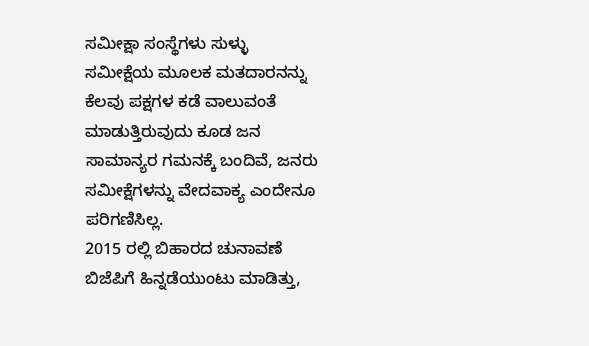ಸಮೀಕ್ಷಾ ಸಂಸ್ಥೆಗಳು ಸುಳ್ಳು ಸಮೀಕ್ಷೆಯ ಮೂಲಕ ಮತದಾರನನ್ನು ಕೆಲವು ಪಕ್ಷಗಳ ಕಡೆ ವಾಲುವಂತೆ ಮಾಡುತ್ತಿರುವುದು ಕೂಡ ಜನ ಸಾಮಾನ್ಯರ ಗಮನಕ್ಕೆ ಬಂದಿವೆ, ಜನರು ಸಮೀಕ್ಷೆಗಳನ್ನು ವೇದವಾಕ್ಯ ಎಂದೇನೂ ಪರಿಗಣಿಸಿಲ್ಲ.
2015 ರಲ್ಲಿ ಬಿಹಾರದ ಚುನಾವಣೆ ಬಿಜೆಪಿಗೆ ಹಿನ್ನಡೆಯುಂಟು ಮಾಡಿತ್ತು,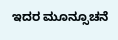ಇದರ ಮೂನ್ಸೂಚನೆ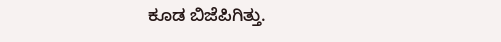ಕೂಡ ಬಿಜೆಪಿಗಿತ್ತು.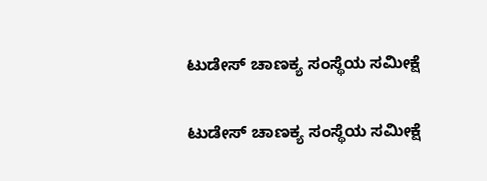ಟುಡೇಸ್ ಚಾಣಕ್ಯ ಸಂಸ್ಥೆಯ ಸಮೀಕ್ಷೆ

ಟುಡೇಸ್ ಚಾಣಕ್ಯ ಸಂಸ್ಥೆಯ ಸಮೀಕ್ಷೆ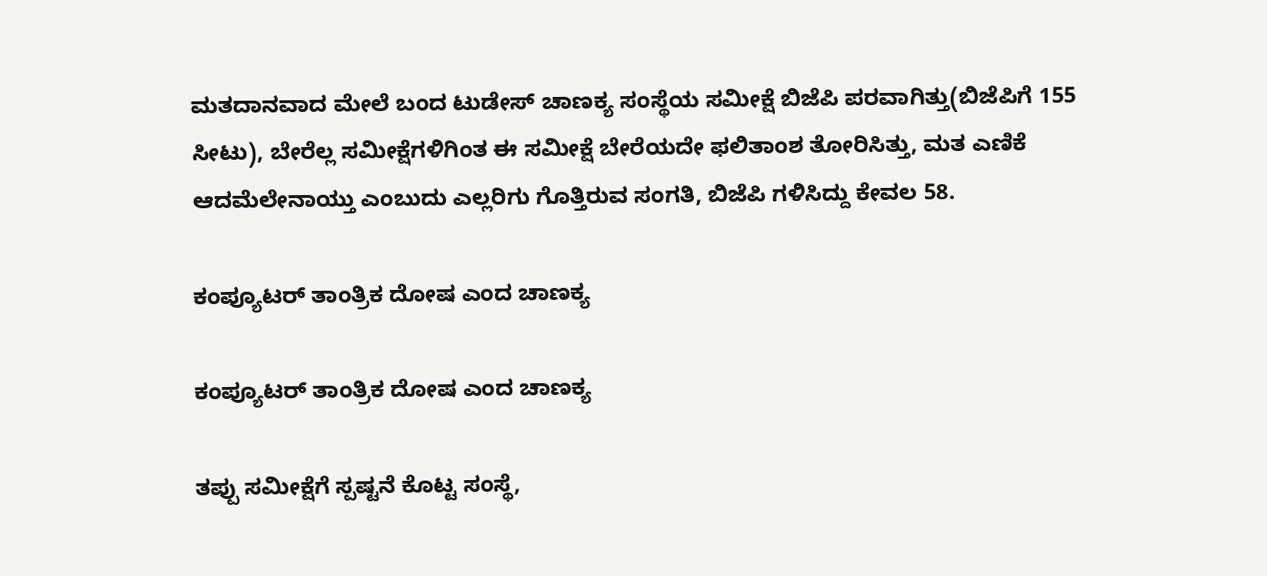ಮತದಾನವಾದ ಮೇಲೆ ಬಂದ ಟುಡೇಸ್ ಚಾಣಕ್ಯ ಸಂಸ್ಥೆಯ ಸಮೀಕ್ಷೆ ಬಿಜೆಪಿ ಪರವಾಗಿತ್ತು(ಬಿಜೆಪಿಗೆ 155 ಸೀಟು), ಬೇರೆಲ್ಲ ಸಮೀಕ್ಷೆಗಳಿಗಿಂತ ಈ ಸಮೀಕ್ಷೆ ಬೇರೆಯದೇ ಫಲಿತಾಂಶ ತೋರಿಸಿತ್ತು, ಮತ ಎಣಿಕೆ ಆದಮೆಲೇನಾಯ್ತು ಎಂಬುದು ಎಲ್ಲರಿಗು ಗೊತ್ತಿರುವ ಸಂಗತಿ, ಬಿಜೆಪಿ ಗಳಿಸಿದ್ದು ಕೇವಲ 58.

ಕಂಪ್ಯೂಟರ್ ತಾಂತ್ರಿಕ ದೋಷ ಎಂದ ಚಾಣಕ್ಯ

ಕಂಪ್ಯೂಟರ್ ತಾಂತ್ರಿಕ ದೋಷ ಎಂದ ಚಾಣಕ್ಯ

ತಪ್ಪು ಸಮೀಕ್ಷೆಗೆ ಸ್ಪಷ್ಟನೆ ಕೊಟ್ಟ ಸಂಸ್ಥೆ,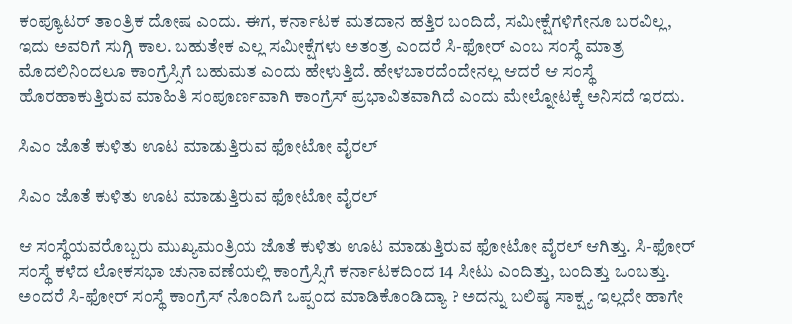ಕಂಪ್ಯೂಟರ್ ತಾಂತ್ರಿಕ ದೋಷ ಎಂದು. ಈಗ, ಕರ್ನಾಟಕ ಮತದಾನ ಹತ್ತಿರ ಬಂದಿದೆ, ಸಮೀಕ್ಷೆಗಳಿಗೇನೂ ಬರವಿಲ್ಲ, ಇದು ಅವರಿಗೆ ಸುಗ್ಗಿ ಕಾಲ. ಬಹುತೇಕ ಎಲ್ಲ ಸಮೀಕ್ಷೆಗಳು ಅತಂತ್ರ ಎಂದರೆ ಸಿ-ಫೋರ್ ಎಂಬ ಸಂಸ್ಥೆ ಮಾತ್ರ ಮೊದಲಿನಿಂದಲೂ ಕಾಂಗ್ರೆಸ್ಸಿಗೆ ಬಹುಮತ ಎಂದು ಹೇಳುತ್ತಿದೆ. ಹೇಳಬಾರದೆಂದೇನಲ್ಲ ಆದರೆ ಆ ಸಂಸ್ಥೆ ಹೊರಹಾಕುತ್ತಿರುವ ಮಾಹಿತಿ ಸಂಪೂರ್ಣವಾಗಿ ಕಾಂಗ್ರೆಸ್ ಪ್ರಭಾವಿತವಾಗಿದೆ ಎಂದು ಮೇಲ್ನೋಟಕ್ಕೆ ಅನಿಸದೆ ಇರದು.

ಸಿಎಂ ಜೊತೆ ಕುಳಿತು ಊಟ ಮಾಡುತ್ತಿರುವ ಫೋಟೋ ವೈರಲ್

ಸಿಎಂ ಜೊತೆ ಕುಳಿತು ಊಟ ಮಾಡುತ್ತಿರುವ ಫೋಟೋ ವೈರಲ್

ಆ ಸಂಸ್ಥೆಯವರೊಬ್ಬರು ಮುಖ್ಯಮಂತ್ರಿಯ ಜೊತೆ ಕುಳಿತು ಊಟ ಮಾಡುತ್ತಿರುವ ಫೋಟೋ ವೈರಲ್ ಆಗಿತ್ತು. ಸಿ-ಫೋರ್ ಸಂಸ್ಥೆ ಕಳೆದ ಲೋಕಸಭಾ ಚುನಾವಣೆಯಲ್ಲಿ ಕಾಂಗ್ರೆಸ್ಸಿಗೆ ಕರ್ನಾಟಕದಿಂದ 14 ಸೀಟು ಎಂದಿತ್ತು, ಬಂದಿತ್ತು ಒಂಬತ್ತು.
ಅಂದರೆ ಸಿ-ಫೋರ್ ಸಂಸ್ಥೆ ಕಾಂಗ್ರೆಸ್ ನೊಂದಿಗೆ ಒಪ್ಪಂದ ಮಾಡಿಕೊಂಡಿದ್ಯಾ ? ಅದನ್ನು ಬಲಿಷ್ಠ ಸಾಕ್ಷ್ಯ ಇಲ್ಲದೇ ಹಾಗೇ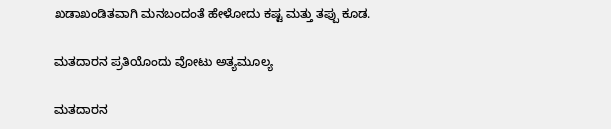ಖಡಾಖಂಡಿತವಾಗಿ ಮನಬಂದಂತೆ ಹೇಳೋದು ಕಷ್ಟ ಮತ್ತು ತಪ್ಪು ಕೂಡ.

ಮತದಾರನ ಪ್ರತಿಯೊಂದು ವೋಟು ಅತ್ಯಮೂಲ್ಯ

ಮತದಾರನ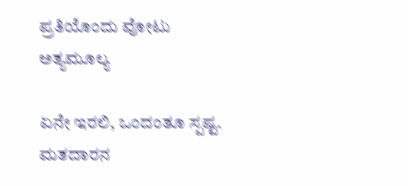ಪ್ರತಿಯೊಂದು ವೋಟು ಅತ್ಯಮೂಲ್ಯ

ಏನೇ ಇರಲಿ, ಒಂದಂತೂ ಸ್ಪಷ್ಟ. ಮತದಾರನ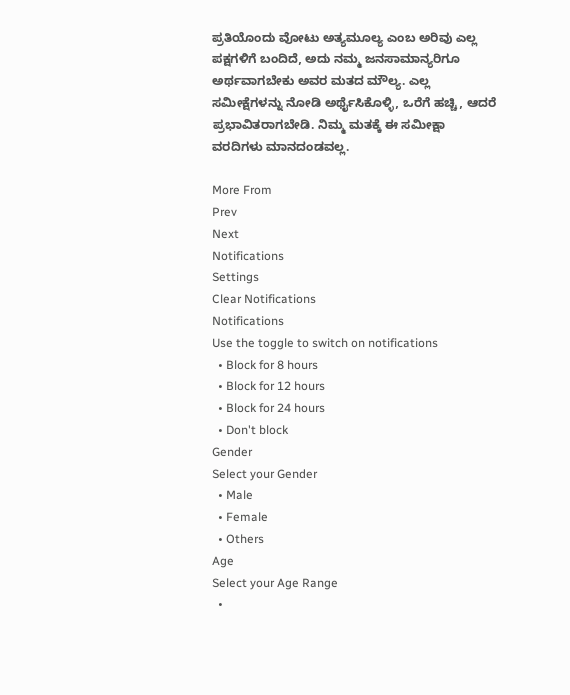ಪ್ರತಿಯೊಂದು ವೋಟು ಅತ್ಯಮೂಲ್ಯ ಎಂಬ ಅರಿವು ಎಲ್ಲ ಪಕ್ಷಗಳಿಗೆ ಬಂದಿದೆ, ಅದು ನಮ್ಮ ಜನಸಾಮಾನ್ಯರಿಗೂ ಅರ್ಥವಾಗಬೇಕು ಅವರ ಮತದ ಮೌಲ್ಯ. ಎಲ್ಲ ಸಮೀಕ್ಷೆಗಳನ್ನು ನೋಡಿ ಅರ್ಥೈಸಿಕೊಳ್ಳಿ, ಒರೆಗೆ ಹಚ್ಚಿ, ಆದರೆ ಪ್ರಭಾವಿತರಾಗಬೇಡಿ. ನಿಮ್ಮ ಮತಕ್ಕೆ ಈ ಸಮೀಕ್ಷಾ ವರದಿಗಳು ಮಾನದಂಡವಲ್ಲ.

More From
Prev
Next
Notifications
Settings
Clear Notifications
Notifications
Use the toggle to switch on notifications
  • Block for 8 hours
  • Block for 12 hours
  • Block for 24 hours
  • Don't block
Gender
Select your Gender
  • Male
  • Female
  • Others
Age
Select your Age Range
  •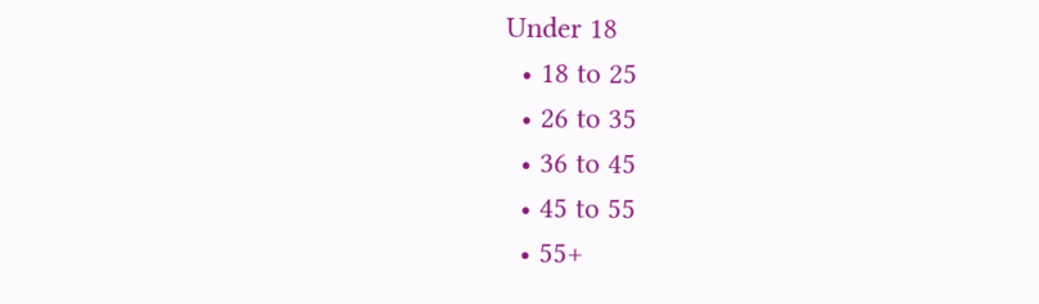Under 18
  • 18 to 25
  • 26 to 35
  • 36 to 45
  • 45 to 55
  • 55+